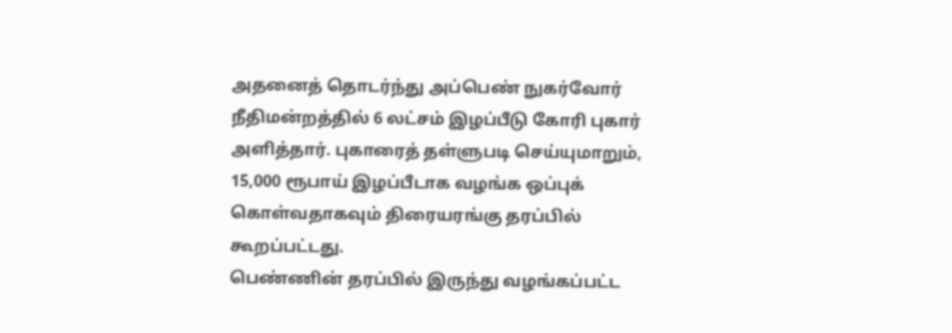அதனைத் தொடர்ந்து அப்பெண் நுகர்வோர் நீதிமன்றத்தில் 6 லட்சம் இழப்பீடு கோரி புகார் அளித்தார். புகாரைத் தள்ளுபடி செய்யுமாறும், 15,000 ரூபாய் இழப்பீடாக வழங்க ஒப்புக் கொள்வதாகவும் திரையரங்கு தரப்பில் கூறப்பட்டது.
பெண்ணின் தரப்பில் இருந்து வழங்கப்பட்ட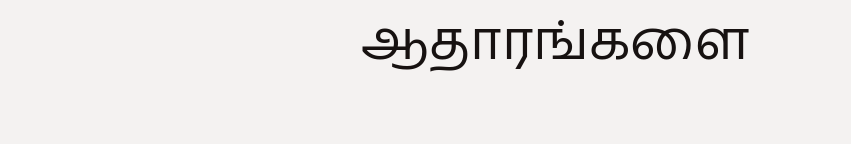ஆதாரங்களை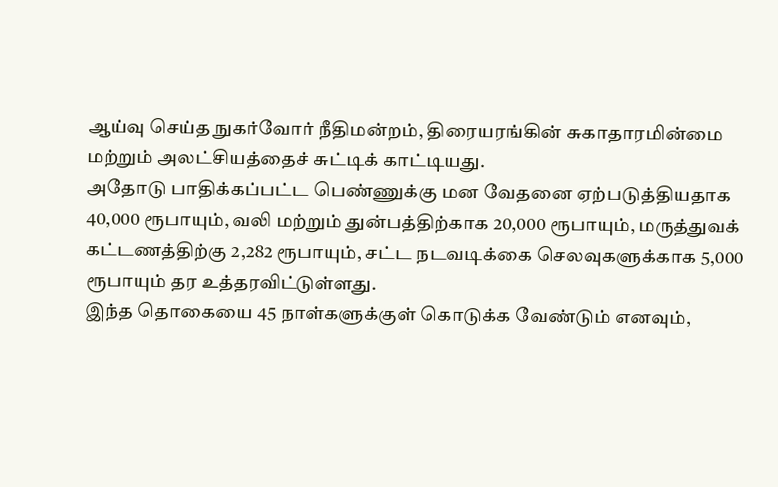ஆய்வு செய்த நுகர்வோர் நீதிமன்றம், திரையரங்கின் சுகாதாரமின்மை மற்றும் அலட்சியத்தைச் சுட்டிக் காட்டியது.
அதோடு பாதிக்கப்பட்ட பெண்ணுக்கு மன வேதனை ஏற்படுத்தியதாக 40,000 ரூபாயும், வலி மற்றும் துன்பத்திற்காக 20,000 ரூபாயும், மருத்துவக் கட்டணத்திற்கு 2,282 ரூபாயும், சட்ட நடவடிக்கை செலவுகளுக்காக 5,000 ரூபாயும் தர உத்தரவிட்டுள்ளது.
இந்த தொகையை 45 நாள்களுக்குள் கொடுக்க வேண்டும் எனவும்,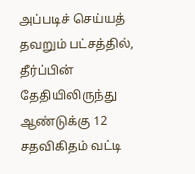அப்படிச் செய்யத் தவறும் பட்சத்தில், தீர்ப்பின் தேதியிலிருந்து ஆண்டுக்கு 12 சதவிகிதம் வட்டி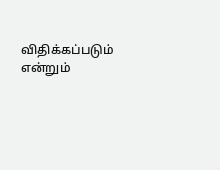விதிக்கப்படும் என்றும்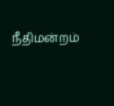நீதிமன்றம்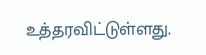உத்தரவிட்டுள்ளது.